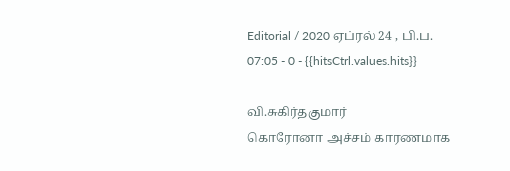Editorial / 2020 ஏப்ரல் 24 , பி.ப. 07:05 - 0 - {{hitsCtrl.values.hits}}

வி.சுகிர்தகுமார்
கொரோனா அச்சம் காரணமாக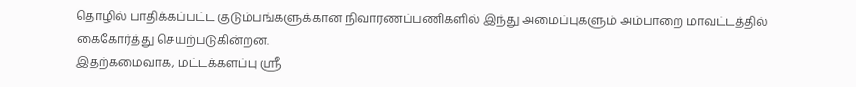தொழில் பாதிக்கப்பட்ட குடும்பங்களுக்கான நிவாரணப்பணிகளில் இந்து அமைப்புகளும் அம்பாறை மாவட்டத்தில் கைகோர்த்து செயற்படுகின்றன.
இதற்கமைவாக, மட்டக்களப்பு ஸ்ரீ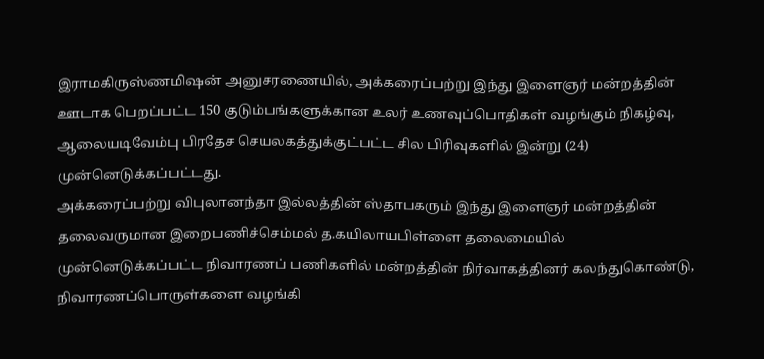இராமகிருஸ்ணமிஷன் அனுசரணையில், அக்கரைப்பற்று இந்து இளைஞர் மன்றத்தின் ஊடாக பெறப்பட்ட 150 குடும்பங்களுக்கான உலர் உணவுப்பொதிகள் வழங்கும் நிகழ்வு, ஆலையடிவேம்பு பிரதேச செயலகத்துக்குட்பட்ட சில பிரிவுகளில் இன்று (24) முன்னெடுக்கப்பட்டது.
அக்கரைப்பற்று விபுலானந்தா இல்லத்தின் ஸ்தாபகரும் இந்து இளைஞர் மன்றத்தின் தலைவருமான இறைபணிச்செம்மல் த.கயிலாயபிள்ளை தலைமையில்
முன்னெடுக்கப்பட்ட நிவாரணப் பணிகளில் மன்றத்தின் நிர்வாகத்தினர் கலந்துகொண்டு, நிவாரணப்பொருள்களை வழங்கி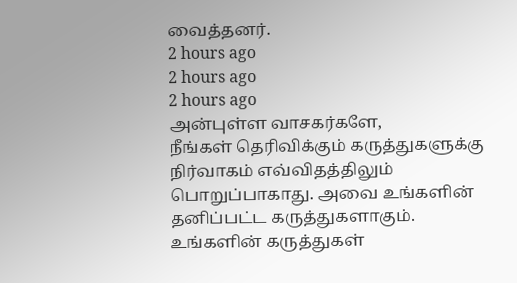வைத்தனர்.
2 hours ago
2 hours ago
2 hours ago
அன்புள்ள வாசகர்களே,
நீங்கள் தெரிவிக்கும் கருத்துகளுக்கு நிர்வாகம் எவ்விதத்திலும் பொறுப்பாகாது. அவை உங்களின் தனிப்பட்ட கருத்துகளாகும். உங்களின் கருத்துகள்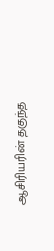ஆசிரியரின் தகுந்த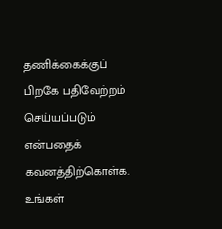தணிக்கைக்குப் பிறகே பதிவேற்றம் செய்யப்படும் என்பதைக் கவனத்திற்கொள்க. உங்கள்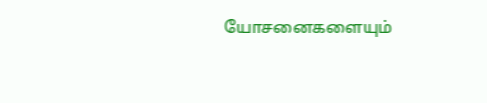யோசனைகளையும்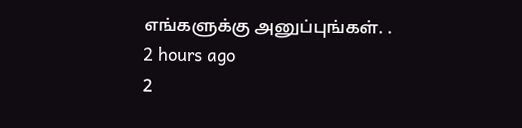எங்களுக்கு அனுப்புங்கள். .
2 hours ago
2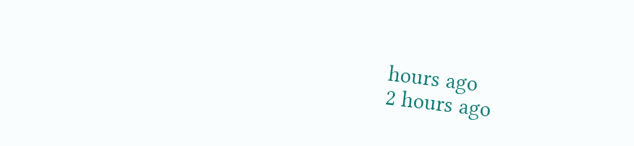hours ago
2 hours ago